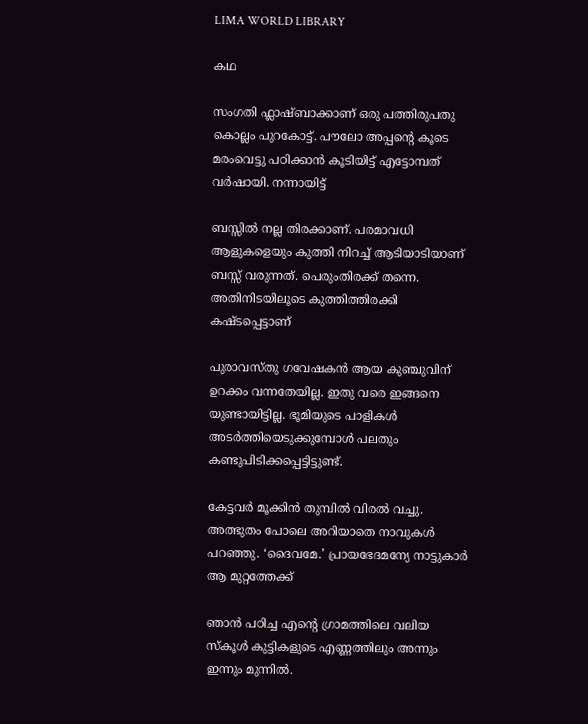LIMA WORLD LIBRARY

കഥ

സംഗതി ഫ്ലാഷ്ബാക്കാണ് ഒരു പത്തിരുപതു കൊല്ലം പുറകോട്ട്. പൗലോ അപ്പന്റെ കൂടെ മരംവെട്ടു പഠിക്കാൻ കൂടിയിട്ട് എട്ടോമ്പത് വർഷായി. നന്നായിട്ട്

ബസ്സിൽ നല്ല തിരക്കാണ്. പരമാവധി ആളുകളെയും കുത്തി നിറച്ച് ആടിയാടിയാണ് ബസ്സ് വരുന്നത്. പെരുംതിരക്ക് തന്നെ. അതിനിടയിലൂടെ കുത്തിത്തിരക്കി കഷ്ടപ്പെട്ടാണ്

പുരാവസ്തു ഗവേഷകൻ ആയ കുഞ്ചുവിന് ഉറക്കം വന്നതേയില്ല. ഇതു വരെ ഇങ്ങനെ യുണ്ടായിട്ടില്ല. ഭൂമിയുടെ പാളികൾ അടർത്തിയെടുക്കുമ്പോൾ പലതും കണ്ടുപിടിക്കപ്പെട്ടിട്ടുണ്ട്.

കേട്ടവര്‍ മൂക്കിന്‍ തുമ്പില്‍ വിരല്‍ വച്ചു. അത്ഭുതം പോലെ അറിയാതെ നാവുകള്‍ പറഞ്ഞു. ‘ദൈവമേ.’ പ്രായഭേദമന്യേ നാട്ടുകാര്‍ ആ മുറ്റത്തേക്ക്

ഞാന്‍ പഠിച്ച എന്‍റെ ഗ്രാമത്തിലെ വലിയ സ്കൂള്‍ കുട്ടികളുടെ എണ്ണത്തിലും അന്നും ഇന്നും മുന്നില്‍.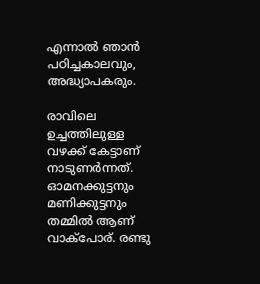എന്നാല്‍ ഞാന്‍ പഠിച്ചകാലവും, അദ്ധ്യാപകരും.

രാവിലെ ഉച്ചത്തിലുള്ള വഴക്ക് കേട്ടാണ് നാടുണർന്നത്. ഓമനക്കുട്ടനും മണിക്കുട്ടനും തമ്മിൽ ആണ് വാക്പോര്. രണ്ടു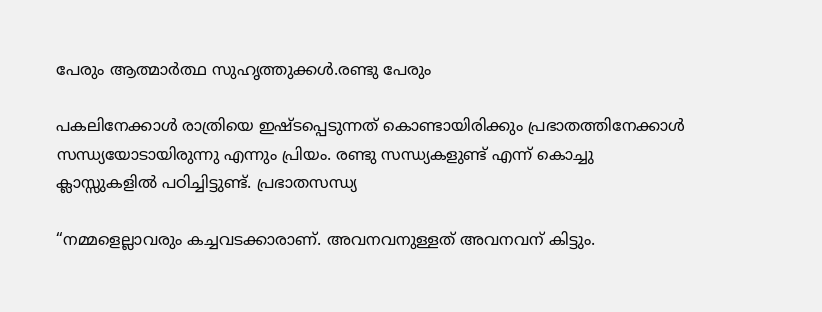പേരും ആത്മാർത്ഥ സുഹൃത്തുക്കൾ.രണ്ടു പേരും

പകലിനേക്കാൾ രാത്രിയെ ഇഷ്ടപ്പെടുന്നത് കൊണ്ടായിരിക്കും പ്രഭാതത്തിനേക്കാൾ സന്ധ്യയോടായിരുന്നു എന്നും പ്രിയം. രണ്ടു സന്ധ്യകളുണ്ട് എന്ന് കൊച്ചു ക്ലാസ്സുകളിൽ പഠിച്ചിട്ടുണ്ട്. പ്രഭാതസന്ധ്യ

“നമ്മളെല്ലാവരും കച്ചവടക്കാരാണ്. അവനവനുള്ളത് അവനവന് കിട്ടും.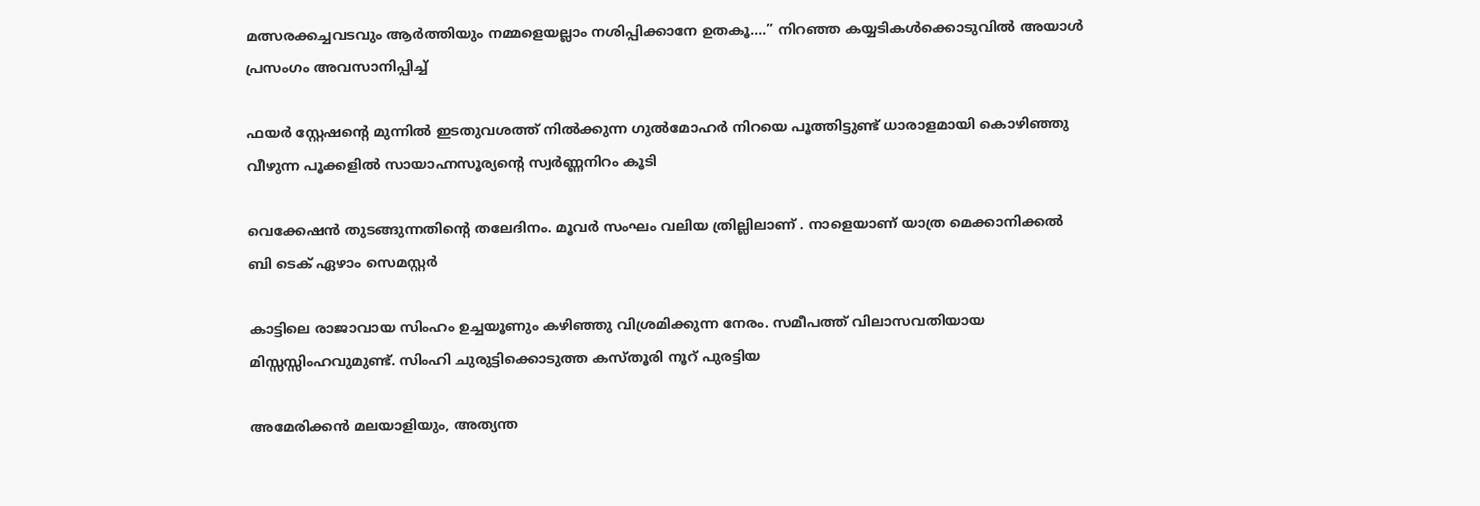മത്സരക്കച്ചവടവും ആർത്തിയും നമ്മളെയല്ലാം നശിപ്പിക്കാനേ ഉതകൂ….” നിറഞ്ഞ കയ്യടികൾക്കൊടുവിൽ അയാൾ പ്രസംഗം അവസാനിപ്പിച്ച്

ഫയർ സ്റ്റേഷന്റെ മുന്നിൽ ഇടതുവശത്ത് നിൽക്കുന്ന ഗുൽമോഹർ നിറയെ പൂത്തിട്ടുണ്ട് ധാരാളമായി കൊഴിഞ്ഞു വീഴുന്ന പൂക്കളിൽ സായാഹ്നസൂര്യന്റെ സ്വർണ്ണനിറം കൂടി

വെക്കേഷൻ തുടങ്ങുന്നതിന്റെ തലേദിനം. മൂവർ സംഘം വലിയ ത്രില്ലിലാണ് . നാളെയാണ് യാത്ര മെക്കാനിക്കൽ ബി ടെക് ഏഴാം സെമസ്റ്റർ

കാട്ടിലെ രാജാവായ സിംഹം ഉച്ചയൂണും കഴിഞ്ഞു വിശ്രമിക്കുന്ന നേരം. സമീപത്ത് വിലാസവതിയായ മിസ്സസ്സിംഹവുമുണ്ട്. സിംഹി ചുരുട്ടിക്കൊടുത്ത കസ്തൂരി നൂറ് പുരട്ടിയ

അമേരിക്കൻ മലയാളിയും, അത്യന്ത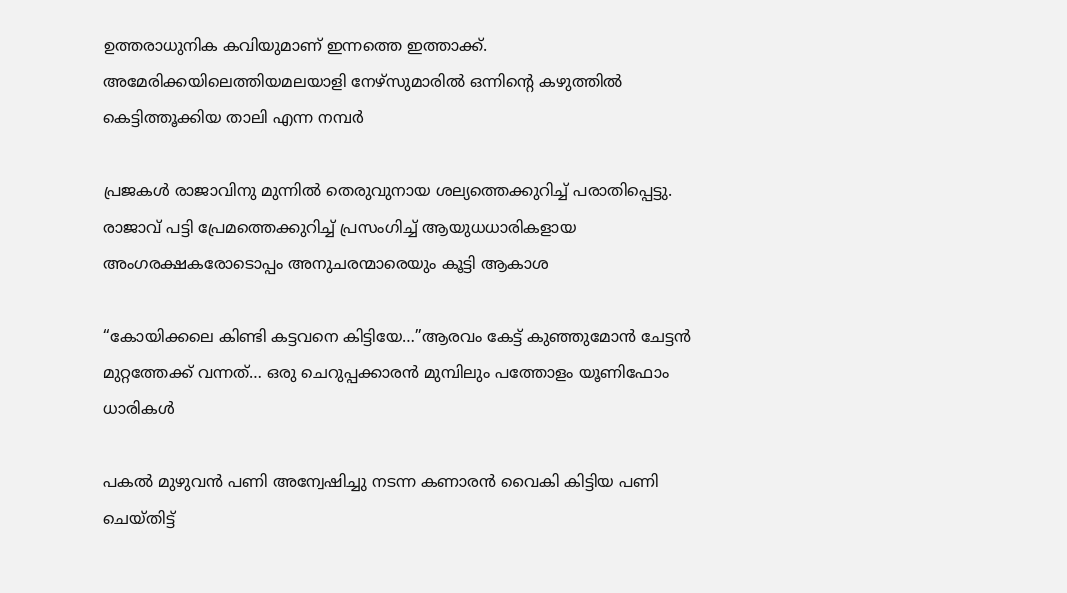ഉത്തരാധുനിക കവിയുമാണ് ഇന്നത്തെ ഇത്താക്ക്. അമേരിക്കയിലെത്തിയമലയാളി നേഴ്‌സുമാരിൽ ഒന്നിന്റെ കഴുത്തിൽ കെട്ടിത്തൂക്കിയ താലി എന്ന നമ്പർ

പ്രജകൾ രാജാവിനു മുന്നിൽ തെരുവുനായ ശല്യത്തെക്കുറിച്ച് പരാതിപ്പെട്ടു. രാജാവ് പട്ടി പ്രേമത്തെക്കുറിച്ച് പ്രസംഗിച്ച് ആയുധധാരികളായ അംഗരക്ഷകരോടൊപ്പം അനുചരന്മാരെയും കൂട്ടി ആകാശ

“കോയിക്കലെ കിണ്ടി കട്ടവനെ കിട്ടിയേ…”ആരവം കേട്ട് കുഞ്ഞുമോൻ ചേട്ടൻ മുറ്റത്തേക്ക് വന്നത്… ഒരു ചെറുപ്പക്കാരൻ മുമ്പിലും പത്തോളം യൂണിഫോം ധാരികൾ

പകൽ മുഴുവൻ പണി അന്വേഷിച്ചു നടന്ന കണാരൻ വൈകി കിട്ടിയ പണി ചെയ്തിട്ട്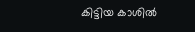കിട്ടിയ കാശിൽ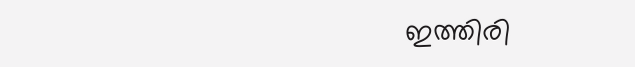ഇത്തിരി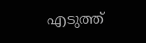എടുത്ത്